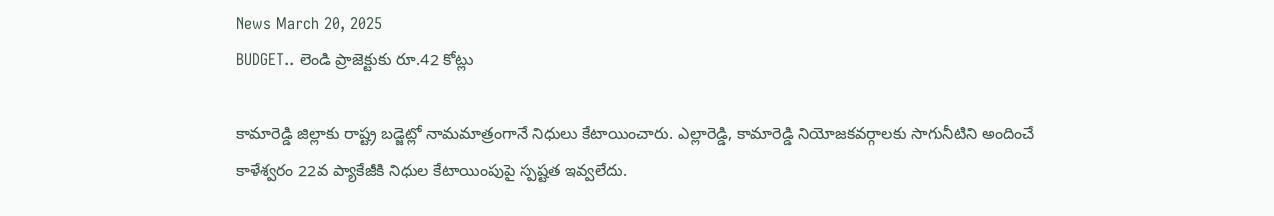News March 20, 2025
BUDGET.. లెండి ప్రాజెక్టుకు రూ.42 కోట్లు

కామారెడ్డి జిల్లాకు రాష్ట్ర బడ్జెట్లో నామమాత్రంగానే నిధులు కేటాయించారు. ఎల్లారెడ్డి, కామారెడ్డి నియోజకవర్గాలకు సాగునీటిని అందించే కాళేశ్వరం 22వ ప్యాకేజీకి నిధుల కేటాయింపుపై స్పష్టత ఇవ్వలేదు.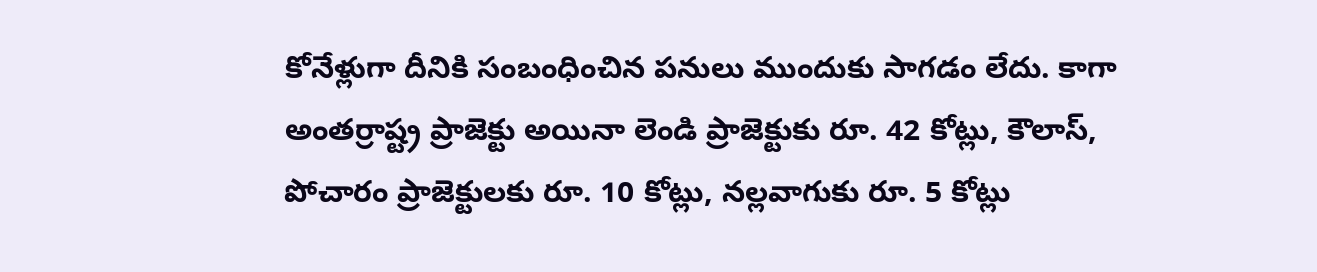కోనేళ్లుగా దీనికి సంబంధించిన పనులు ముందుకు సాగడం లేదు. కాగా అంతర్రాష్ట్ర ప్రాజెక్టు అయినా లెండి ప్రాజెక్టుకు రూ. 42 కోట్లు, కౌలాస్, పోచారం ప్రాజెక్టులకు రూ. 10 కోట్లు, నల్లవాగుకు రూ. 5 కోట్లు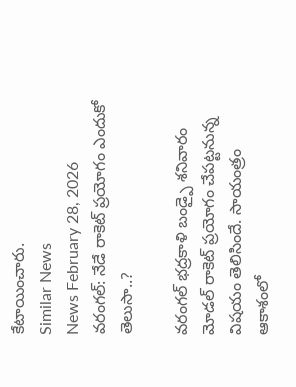కేటాయించారు.
Similar News
News February 28, 2026
వరంగల్: నేడే రాకెట్ ప్రయోగం ఎందుకో తెలుసా..?

వరంగల్ భద్రకాళి బండ్పై శనివారం మోడల్ రాకెట్ ప్రయోగం చేపట్టనున్న విషయం తెలిసిందే. సాయంత్రం ఆకాశంలో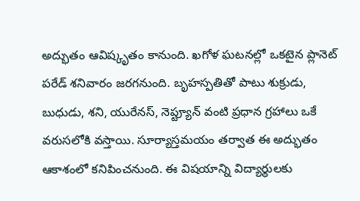అద్భుతం ఆవిష్కృతం కానుంది. ఖగోళ ఘటనల్లో ఒకటైన ప్లానెట్ పరేడ్ శనివారం జరగనుంది. బృహస్పతితో పాటు శుక్రుడు, బుధుడు, శని, యురేనస్, నెప్ట్యూన్ వంటి ప్రధాన గ్రహాలు ఒకే వరుసలోకి వస్తాయి. సూర్యాస్తమయం తర్వాత ఈ అద్భుతం ఆకాశంలో కనిపించనుంది. ఈ విషయాన్ని విద్యార్థులకు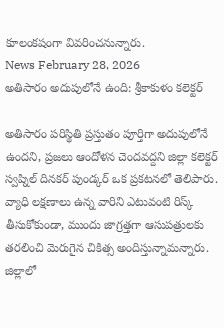కూలంకషంగా వివరించనున్నారు.
News February 28, 2026
అతిసారం అదుపులోనే ఉంది: శ్రీకాకుళం కలెక్టర్

అతిసారం పరిస్థితి ప్రస్తుతం పూర్తిగా అదుపులోనే ఉందని, ప్రజలు ఆందోళన చెందవద్దని జిల్లా కలెక్టర్ స్వప్నిల్ దినకర్ పుండ్కర్ ఒక ప్రకటనలో తెలిపారు. వ్యాధి లక్షణాలు ఉన్న వారిని ఎటువంటి రిస్క్ తీసుకోకుండా, ముందు జాగ్రత్తగా ఆసుపత్రులకు తరలించి మెరుగైన చికిత్స అందిస్తున్నామన్నారు. జిల్లాలో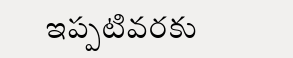ఇప్పటివరకు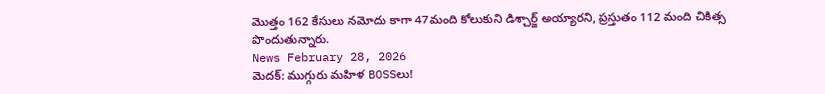మొత్తం 162 కేసులు నమోదు కాగా 47మంది కోలుకుని డిశ్చార్జ్ అయ్యారని, ప్రస్తుతం 112 మంది చికిత్స పొందుతున్నారు.
News February 28, 2026
మెదక్: ముగ్గురు మహిళ BOSSలు!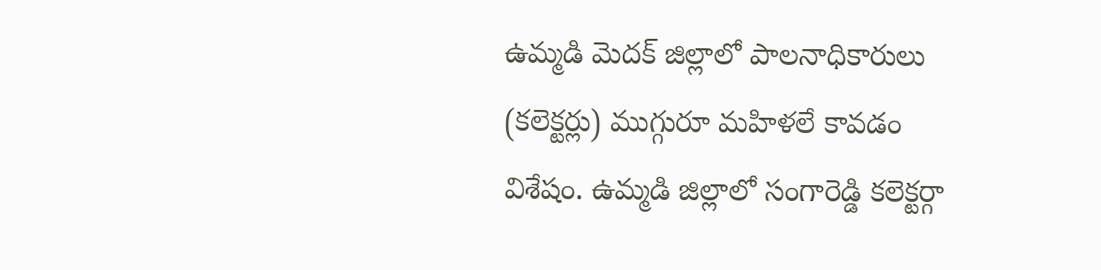ఉమ్మడి మెదక్ జిల్లాలో పాలనాధికారులు (కలెక్టర్లు) ముగ్గురూ మహిళలే కావడం విశేషం. ఉమ్మడి జిల్లాలో సంగారెడ్డి కలెక్టర్గా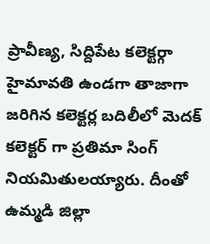ప్రావీణ్య, సిద్దిపేట కలెక్టర్గా హైమావతి ఉండగా తాజాగా జరిగిన కలెక్టర్ల బదిలీలో మెదక్ కలెక్టర్ గా ప్రతిమా సింగ్ నియమితులయ్యారు. దీంతో ఉమ్మడి జిల్లా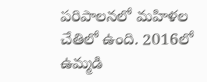పరిపాలనలో మహిళల చేతిలో ఉంది. 2016లో ఉమ్మడి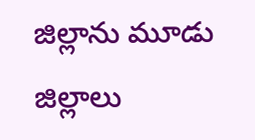జిల్లాను మూడు జిల్లాలు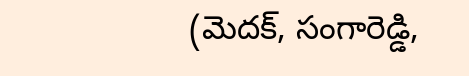(మెదక్, సంగారెడ్డి,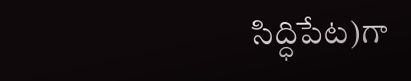సిద్ధిపేట)గా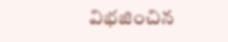విభజించిన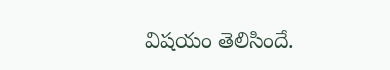విషయం తెలిసిందే.